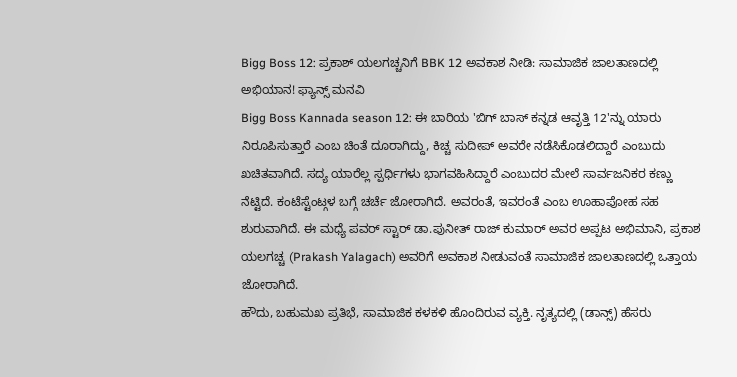Bigg Boss 12: ಪ್ರಕಾಶ್ ಯಲಗಚ್ಚನಿಗೆ BBK 12 ಅವಕಾಶ ನೀಡಿ: ಸಾಮಾಜಿಕ ಜಾಲತಾಣದಲ್ಲಿ ಅಭಿಯಾನ! ಫ್ಯಾನ್ಸ್ ಮನವಿ
Bigg Boss Kannada season 12: ಈ ಬಾರಿಯ 'ಬಿಗ್ ಬಾಸ್ ಕನ್ನಡ ಆವೃತ್ತಿ 12'ನ್ನು ಯಾರು ನಿರೂಪಿಸುತ್ತಾರೆ ಎಂಬ ಚಿಂತೆ ದೂರಾಗಿದ್ದು, ಕಿಚ್ಚ ಸುದೀಪ್ ಅವರೇ ನಡೆಸಿಕೊಡಲಿದ್ದಾರೆ ಎಂಬುದು ಖಚಿತವಾಗಿದೆ. ಸದ್ಯ ಯಾರೆಲ್ಲ ಸ್ಪರ್ಧಿಗಳು ಭಾಗವಹಿಸಿದ್ದಾರೆ ಎಂಬುದರ ಮೇಲೆ ಸಾರ್ವಜನಿಕರ ಕಣ್ಣು ನೆಟ್ಟಿದೆ. ಕಂಟೆಸ್ಟೆಂಟ್ಗಳ ಬಗ್ಗೆ ಚರ್ಚೆ ಜೋರಾಗಿದೆ. ಅವರಂತೆ, ಇವರಂತೆ ಎಂಬ ಊಹಾಪೋಹ ಸಹ ಶುರುವಾಗಿದೆ. ಈ ಮಧ್ಯೆ ಪವರ್ ಸ್ಟಾರ್ ಡಾ.ಪುನೀತ್ ರಾಜ್ ಕುಮಾರ್ ಅವರ ಅಪ್ಪಟ ಅಭಿಮಾನಿ, ಪ್ರಕಾಶ ಯಲಗಚ್ಚ (Prakash Yalagach) ಅವರಿಗೆ ಅವಕಾಶ ನೀಡುವಂತೆ ಸಾಮಾಜಿಕ ಜಾಲತಾಣದಲ್ಲಿ ಒತ್ತಾಯ ಜೋರಾಗಿದೆ.
ಹೌದು, ಬಹುಮಖ ಪ್ರತಿಭೆ, ಸಾಮಾಜಿಕ ಕಳಕಳಿ ಹೊಂದಿರುವ ವ್ಯಕ್ತಿ. ನೃತ್ಯದಲ್ಲಿ (ಡಾನ್ಸ್) ಹೆಸರು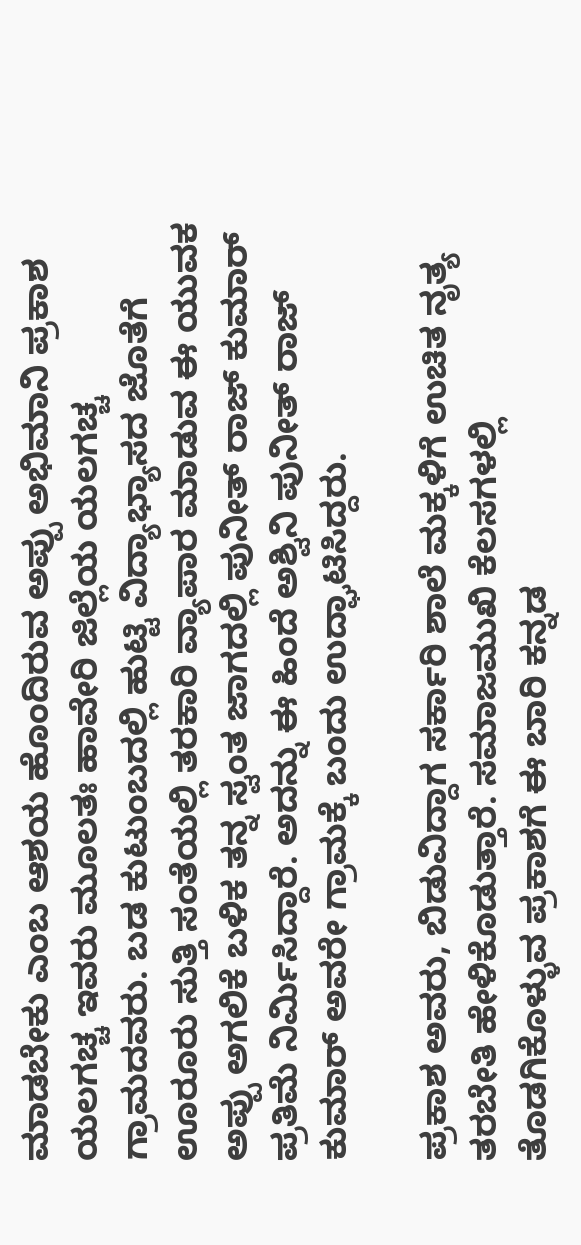ಮಾಡಬೇಕು ಎಂಬ ಆಶಯ ಹೊಂದಿರುವ ಅಪ್ಪು ಅಭಿಮಾನಿ ಪ್ರಕಾಶ ಯಲಗಚ್ಚ ಇವರು ಮೂಲತಃ ಹಾವೇರಿ ಜಿಲ್ಲೆಯ ಯಲಗಚ್ಚ ಗ್ರಾಮದವರು. ಬಡ ಕುಟುಂಬದಲ್ಲಿ ಹುಟ್ಟಿ ವಿದ್ಯಾಭ್ಯಾಸದ ಜೊತೆಗೆ ಊರೂರು ಸುತ್ತಿ ಸಂತೆಯಲ್ಲಿ ತರಕಾರಿ ವ್ಯಾಪಾರ ಮಾಡುವ ಈ ಯುವಕ ಅಪ್ಪು ಅಗಲಿಕೆ ಬಳಿಕ ತನ್ನ ಸ್ವಂತ ಜಾಗದಲ್ಲಿ ಪುನೀತ್ ರಾಜ್ ಕುಮಾರ್ ಪ್ರತಿಮೆ ನಿರ್ಮಿಸಿದ್ದಾರೆ. ಅದನ್ನು ಈ ಹಿಂದೆ ಅಶ್ವಿನಿ ಪುನೀತ್ ರಾಜ್ ಕುಮಾರ್ ಅವರೇ ಗ್ರಾಮಕ್ಕೆ ಬಂದು ಉದ್ಘಾಟಿಸಿದ್ದರು.

ಪ್ರಕಾಶ ಅವರು, ಬಿಡುವಿದ್ದಾಗ ಸರ್ಕಾರಿ ಶಾಲೆ ಮಕ್ಕಳಿಗೆ ಉಚಿತ ನೃತ್ಯ ತರಬೇತಿ ಹೇಳಿಕೊಡುತ್ತಾರೆ. ಸಮಾಜಮುಖಿ ಕೆಲಸಗಳಲ್ಲಿ ತೊಡಗಿಕೊಳ್ಳುವ ಪ್ರಕಾಶಗೆ ಈ ಬಾರಿ ಕನ್ನಡ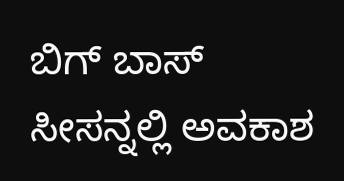ಬಿಗ್ ಬಾಸ್ ಸೀಸನ್ನಲ್ಲಿ ಅವಕಾಶ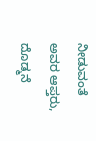ನೀಡುವಂತೆ ಅವರ ಆಪ್ತರು, ದೊಡ್ಮನೆ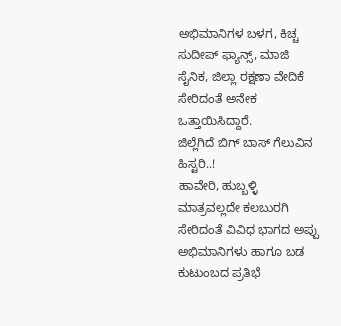ಅಭಿಮಾನಿಗಳ ಬಳಗ, ಕಿಚ್ಚ ಸುದೀಪ್ ಫ್ಯಾನ್ಸ್, ಮಾಜಿ ಸೈನಿಕ, ಜಿಲ್ಲಾ ರಕ್ಷಣಾ ವೇದಿಕೆ ಸೇರಿದಂತೆ ಅನೇಕ ಒತ್ತಾಯಿಸಿದ್ದಾರೆ.
ಜಿಲ್ಲೆಗಿದೆ ಬಿಗ್ ಬಾಸ್ ಗೆಲುವಿನ ಹಿಸ್ಟರಿ..!
ಹಾವೇರಿ, ಹುಬ್ಬಳ್ಳಿ ಮಾತ್ರವಲ್ಲದೇ ಕಲಬುರಗಿ ಸೇರಿದಂತೆ ವಿವಿಧ ಭಾಗದ ಅಪ್ಪು ಅಭಿಮಾನಿಗಳು ಹಾಗೂ ಬಡ ಕುಟುಂಬದ ಪ್ರತಿಭೆ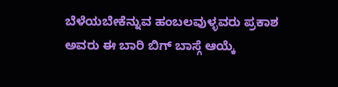ಬೆಳೆಯಬೇಕೆನ್ನುವ ಹಂಬಲವುಳ್ಳವರು ಪ್ರಕಾಶ ಅವರು ಈ ಬಾರಿ ಬಿಗ್ ಬಾಸ್ಗೆ ಆಯ್ಕೆ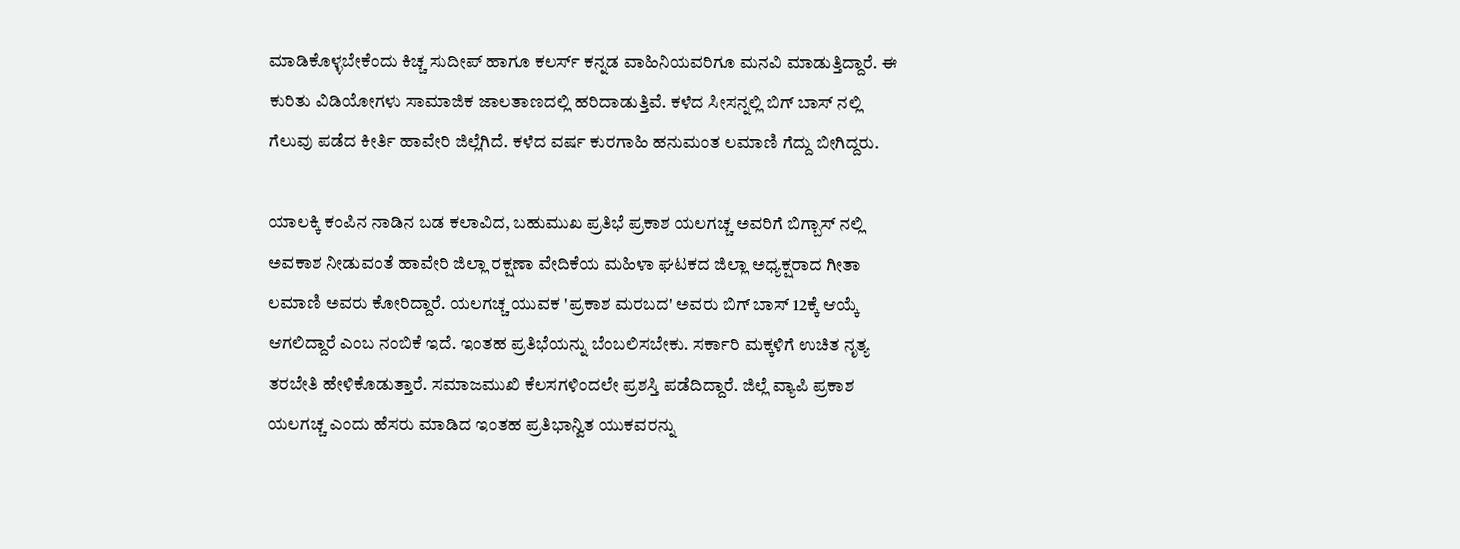ಮಾಡಿಕೊಳ್ಳಬೇಕೆಂದು ಕಿಚ್ಚ ಸುದೀಪ್ ಹಾಗೂ ಕಲರ್ಸ್ ಕನ್ನಡ ವಾಹಿನಿಯವರಿಗೂ ಮನವಿ ಮಾಡುತ್ತಿದ್ದಾರೆ. ಈ ಕುರಿತು ವಿಡಿಯೋಗಳು ಸಾಮಾಜಿಕ ಜಾಲತಾಣದಲ್ಲಿ ಹರಿದಾಡುತ್ತಿವೆ. ಕಳೆದ ಸೀಸನ್ನಲ್ಲಿ ಬಿಗ್ ಬಾಸ್ ನಲ್ಲಿ ಗೆಲುವು ಪಡೆದ ಕೀರ್ತಿ ಹಾವೇರಿ ಜಿಲ್ಲೆಗಿದೆ. ಕಳೆದ ವರ್ಷ ಕುರಗಾಹಿ ಹನುಮಂತ ಲಮಾಣಿ ಗೆದ್ದು ಬೀಗಿದ್ದರು.

ಯಾಲಕ್ಕಿ ಕಂಪಿನ ನಾಡಿನ ಬಡ ಕಲಾವಿದ, ಬಹುಮುಖ ಪ್ರತಿಭೆ ಪ್ರಕಾಶ ಯಲಗಚ್ಚ ಅವರಿಗೆ ಬಿಗ್ಬಾಸ್ ನಲ್ಲಿ ಅವಕಾಶ ನೀಡುವಂತೆ ಹಾವೇರಿ ಜಿಲ್ಲಾ ರಕ್ಷಣಾ ವೇದಿಕೆಯ ಮಹಿಳಾ ಘಟಕದ ಜಿಲ್ಲಾ ಅಧ್ಯಕ್ಷರಾದ ಗೀತಾ ಲಮಾಣಿ ಅವರು ಕೋರಿದ್ದಾರೆ. ಯಲಗಚ್ಚ ಯುವಕ 'ಪ್ರಕಾಶ ಮರಬದ' ಅವರು ಬಿಗ್ ಬಾಸ್ 12ಕ್ಕೆ ಆಯ್ಕೆ ಆಗಲಿದ್ದಾರೆ ಎಂಬ ನಂಬಿಕೆ ಇದೆ. ಇಂತಹ ಪ್ರತಿಭೆಯನ್ನು ಬೆಂಬಲಿಸಬೇಕು. ಸರ್ಕಾರಿ ಮಕ್ಕಳಿಗೆ ಉಚಿತ ನೃತ್ಯ ತರಬೇತಿ ಹೇಳಿಕೊಡುತ್ತಾರೆ. ಸಮಾಜಮುಖಿ ಕೆಲಸಗಳಿಂದಲೇ ಪ್ರಶಸ್ತಿ ಪಡೆದಿದ್ದಾರೆ. ಜಿಲ್ಲೆ ವ್ಯಾಪಿ ಪ್ರಕಾಶ ಯಲಗಚ್ಚ ಎಂದು ಹೆಸರು ಮಾಡಿದ ಇಂತಹ ಪ್ರತಿಭಾನ್ವಿತ ಯುಕವರನ್ನು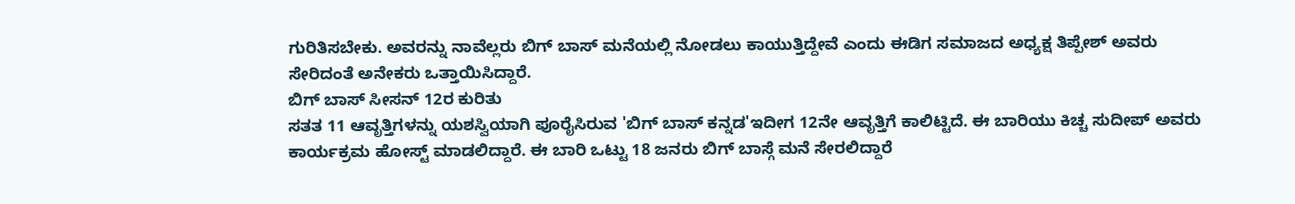ಗುರಿತಿಸಬೇಕು. ಅವರನ್ನು ನಾವೆಲ್ಲರು ಬಿಗ್ ಬಾಸ್ ಮನೆಯಲ್ಲಿ ನೋಡಲು ಕಾಯುತ್ತಿದ್ದೇವೆ ಎಂದು ಈಡಿಗ ಸಮಾಜದ ಅಧ್ಯಕ್ಷ ತಿಪ್ಪೇಶ್ ಅವರು ಸೇರಿದಂತೆ ಅನೇಕರು ಒತ್ತಾಯಿಸಿದ್ದಾರೆ.
ಬಿಗ್ ಬಾಸ್ ಸೀಸನ್ 12ರ ಕುರಿತು
ಸತತ 11 ಆವೃತ್ತಿಗಳನ್ನು ಯಶಸ್ವಿಯಾಗಿ ಪೂರೈಸಿರುವ 'ಬಿಗ್ ಬಾಸ್ ಕನ್ನಡ'ಇದೀಗ 12ನೇ ಆವೃತ್ತಿಗೆ ಕಾಲಿಟ್ಟಿದೆ. ಈ ಬಾರಿಯು ಕಿಚ್ಚ ಸುದೀಪ್ ಅವರು ಕಾರ್ಯಕ್ರಮ ಹೋಸ್ಟ್ ಮಾಡಲಿದ್ದಾರೆ. ಈ ಬಾರಿ ಒಟ್ಟು 18 ಜನರು ಬಿಗ್ ಬಾಸ್ಗೆ ಮನೆ ಸೇರಲಿದ್ದಾರೆ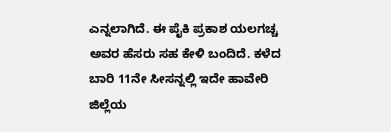ಎನ್ನಲಾಗಿದೆ. ಈ ಪೈಕಿ ಪ್ರಕಾಶ ಯಲಗಚ್ಚ ಅವರ ಹೆಸರು ಸಹ ಕೇಳಿ ಬಂದಿದೆ. ಕಳೆದ ಬಾರಿ 11ನೇ ಸೀಸನ್ನಲ್ಲಿ ಇದೇ ಹಾವೇರಿ ಜಿಲ್ಲೆಯ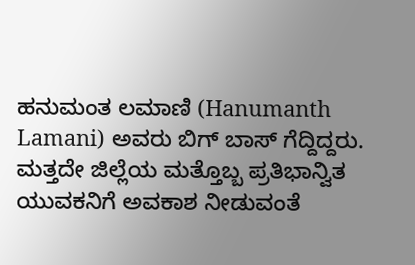ಹನುಮಂತ ಲಮಾಣಿ (Hanumanth Lamani) ಅವರು ಬಿಗ್ ಬಾಸ್ ಗೆದ್ದಿದ್ದರು. ಮತ್ತದೇ ಜಿಲ್ಲೆಯ ಮತ್ತೊಬ್ಬ ಪ್ರತಿಭಾನ್ವಿತ ಯುವಕನಿಗೆ ಅವಕಾಶ ನೀಡುವಂತೆ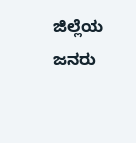ಜಿಲ್ಲೆಯ ಜನರು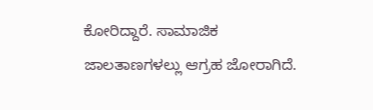ಕೋರಿದ್ದಾರೆ. ಸಾಮಾಜಿಕ ಜಾಲತಾಣಗಳಲ್ಲು ಆಗ್ರಹ ಜೋರಾಗಿದೆ.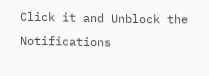Click it and Unblock the Notifications